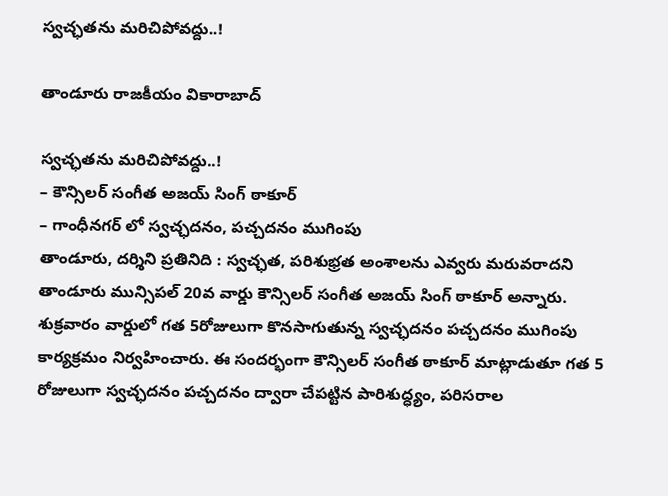స్వచ్ఛతను మరిచిపోవద్దు..!

తాండూరు రాజకీయం వికారాబాద్

స్వచ్ఛతను మరిచిపోవద్దు..!
– కౌన్సిలర్ సంగీత అజయ్ సింగ్ ఠాకూర్
– గాంధీనగర్ లో స్వచ్ఛదనం, పచ్చదనం ముగింపు
తాండూరు, దర్శిని ప్రతినిది : స్వచ్ఛత, పరిశుభ్రత అంశాలను ఎవ్వరు మరువరాదని తాండూరు మున్సిపల్ 20వ వార్డు కౌన్సిలర్ సంగీత అజయ్ సింగ్ ఠాకూర్ అన్నారు. శుక్రవారం వార్డులో గత 5రోజులుగా కొనసాగుతున్న స్వచ్ఛదనం పచ్చదనం ముగింపు కార్యక్రమం నిర్వహించారు. ఈ సందర్భంగా కౌన్సిలర్ సంగీత ఠాకూర్ మాట్లాడుతూ గత 5 రోజులుగా స్వచ్ఛదనం పచ్చదనం ద్వారా చేపట్టిన పారిశుద్ధ్యం, పరిసరాల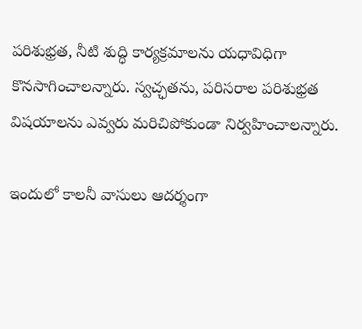పరిశుభ్రత, నీటి శుద్ధి కార్యక్రమాలను యధావిధిగా కొనసాగించాలన్నారు. స్వచ్ఛతను, పరిసరాల పరిశుభ్రత విషయాలను ఎవ్వరు మరిచిపోకుండా నిర్వహించాలన్నారు.

ఇందులో కాలనీ వాసులు ఆదర్శంగా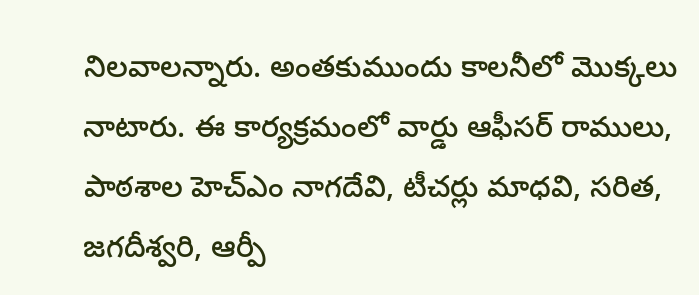నిలవాలన్నారు. అంతకుముందు కాలనీలో మొక్కలు నాటారు. ఈ కార్యక్రమంలో వార్డు ఆఫీసర్ రాములు, పాఠశాల హెచ్ఎం నాగదేవి, టీచర్లు మాధవి, సరిత, జగదీశ్వరి, ఆర్పీ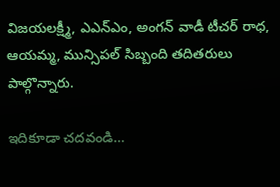విజయలక్ష్మీ, ఎఎన్ఎం, అంగన్ వాడీ టీచర్ రాధ, ఆయమ్మ, మున్సిపల్ సిబ్బంది తదితరులు పాల్గొన్నారు.

ఇదికూడా చదవండి…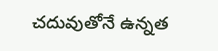చదువుతోనే ఉన్నత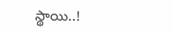స్థాయి..!